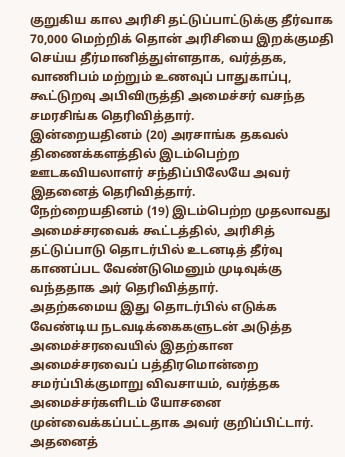குறுகிய கால அரிசி தட்டுப்பாட்டுக்கு தீர்வாக 70,000 மெற்றிக் தொன் அரிசியை இறக்குமதி செய்ய தீர்மானித்துள்ளதாக, வர்த்தக, வாணிபம் மற்றும் உணவுப் பாதுகாப்பு, கூட்டுறவு அபிவிருத்தி அமைச்சர் வசந்த சமரசிங்க தெரிவித்தார்.
இன்றையதினம் (20) அரசாங்க தகவல் திணைக்களத்தில் இடம்பெற்ற ஊடகவியலாளர் சந்திப்பிலேயே அவர் இதனைத் தெரிவித்தார்.
நேற்றையதினம் (19) இடம்பெற்ற முதலாவது அமைச்சரவைக் கூட்டத்தில், அரிசித் தட்டுப்பாடு தொடர்பில் உடனடித் தீர்வு காணப்பட வேண்டுமெனும் முடிவுக்கு வந்ததாக அர் தெரிவித்தார்.
அதற்கமைய இது தொடர்பில் எடுக்க வேண்டிய நடவடிக்கைகளுடன் அடுத்த அமைச்சரவையில் இதற்கான அமைச்சரவைப் பத்திரமொன்றை சமர்ப்பிக்குமாறு விவசாயம், வர்த்தக அமைச்சர்களிடம் யோசனை முன்வைக்கப்பட்டதாக அவர் குறிப்பிட்டார்.
அதனைத்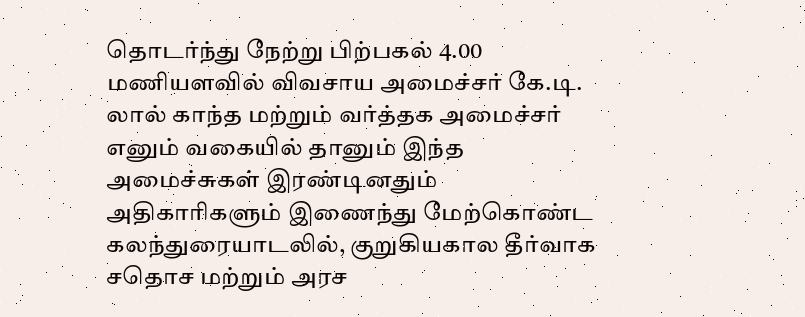தொடர்ந்து நேற்று பிற்பகல் 4.00 மணியளவில் விவசாய அமைச்சர் கே.டி. லால் காந்த மற்றும் வர்த்தக அமைச்சர் எனும் வகையில் தானும் இந்த அமைச்சுகள் இரண்டினதும் அதிகாரிகளும் இணைந்து மேற்கொண்ட கலந்துரையாடலில், குறுகியகால தீர்வாக சதொச மற்றும் அரச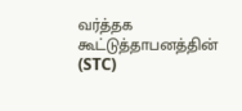வர்த்தக கூட்டுத்தாபனத்தின் (STC)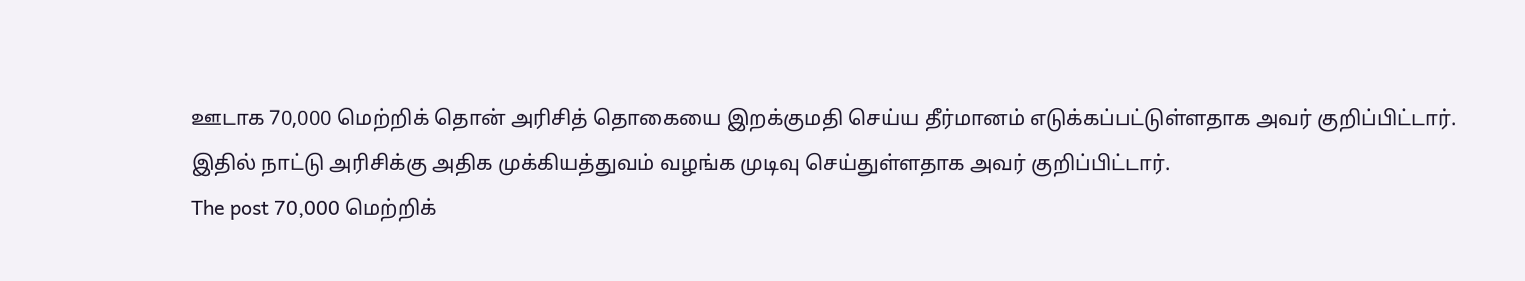ஊடாக 70,000 மெற்றிக் தொன் அரிசித் தொகையை இறக்குமதி செய்ய தீர்மானம் எடுக்கப்பட்டுள்ளதாக அவர் குறிப்பிட்டார்.
இதில் நாட்டு அரிசிக்கு அதிக முக்கியத்துவம் வழங்க முடிவு செய்துள்ளதாக அவர் குறிப்பிட்டார்.
The post 70,000 மெற்றிக்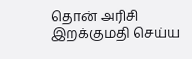தொன் அரிசி இறக்குமதி செய்ய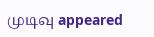முடிவு appeared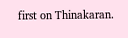first on Thinakaran.